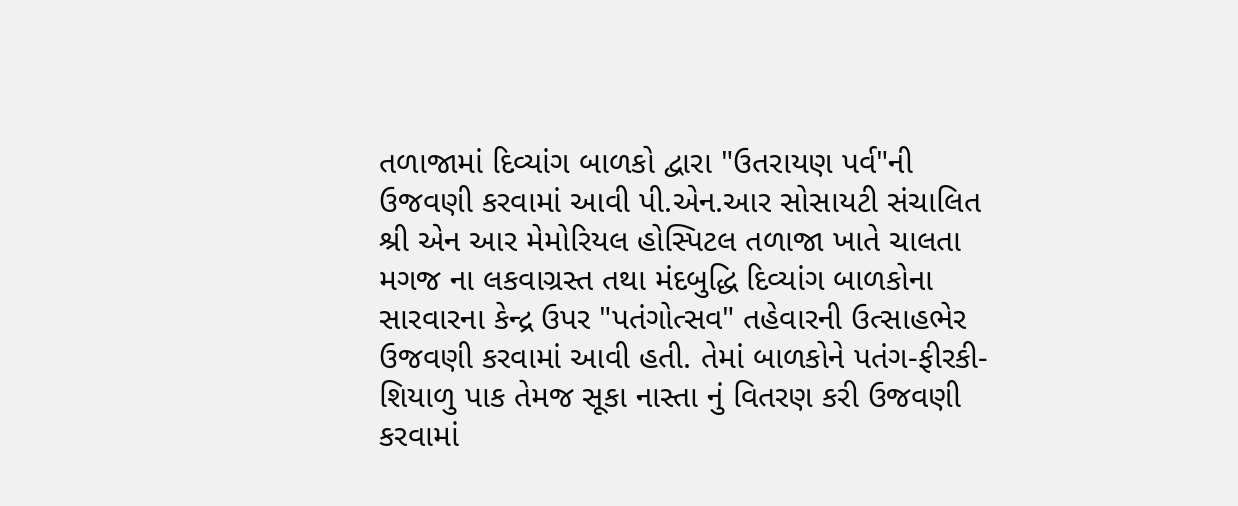તળાજામાં દિવ્યાંગ બાળકો દ્વારા "ઉતરાયણ પર્વ"ની ઉજવણી કરવામાં આવી પી.એન.આર સોસાયટી સંચાલિત શ્રી એન આર મેમોરિયલ હોસ્પિટલ તળાજા ખાતે ચાલતા મગજ ના લકવાગ્રસ્ત તથા મંદબુદ્ધિ દિવ્યાંગ બાળકોના સારવારના કેન્દ્ર ઉપર "પતંગોત્સવ" તહેવારની ઉત્સાહભેર ઉજવણી કરવામાં આવી હતી. તેમાં બાળકોને પતંગ-ફીરકી-શિયાળુ પાક તેમજ સૂકા નાસ્તા નું વિતરણ કરી ઉજવણી કરવામાં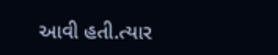આવી હતી.ત્યાર